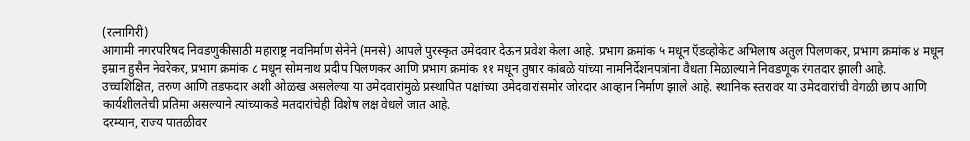(रत्नागिरी)
आगामी नगरपरिषद निवडणुकीसाठी महाराष्ट्र नवनिर्माण सेनेने (मनसे) आपले पुरस्कृत उमेदवार देऊन प्रवेश केला आहे. प्रभाग क्रमांक ५ मधून ऍडव्होकेट अभिलाष अतुल पिलणकर, प्रभाग क्रमांक ४ मधून इम्रान हुसैन नेवरेकर, प्रभाग क्रमांक ८ मधून सोमनाथ प्रदीप पिलणकर आणि प्रभाग क्रमांक ११ मधून तुषार कांबळे यांच्या नामनिर्देशनपत्रांना वैधता मिळाल्याने निवडणूक रंगतदार झाली आहे.
उच्चशिक्षित, तरुण आणि तडफदार अशी ओळख असलेल्या या उमेदवारांमुळे प्रस्थापित पक्षांच्या उमेदवारांसमोर जोरदार आव्हान निर्माण झाले आहे. स्थानिक स्तरावर या उमेदवारांची वेगळी छाप आणि कार्यशीलतेची प्रतिमा असल्याने त्यांच्याकडे मतदारांचेही विशेष लक्ष वेधले जात आहे.
दरम्यान, राज्य पातळीवर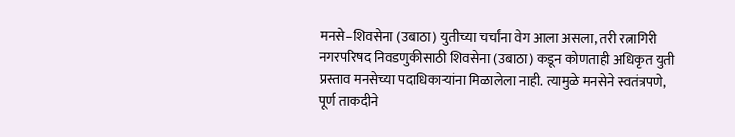मनसे–शिवसेना (उबाठा) युतीच्या चर्चांना वेग आला असला, तरी रत्नागिरी नगरपरिषद निवडणुकीसाठी शिवसेना (उबाठा) कडून कोणताही अधिकृत युती प्रस्ताव मनसेच्या पदाधिकाऱ्यांना मिळालेला नाही. त्यामुळे मनसेने स्वतंत्रपणे, पूर्ण ताकदीने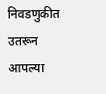निवडणुकीत उतरून आपल्या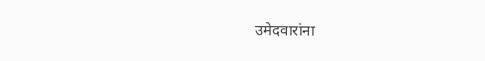उमेदवारांना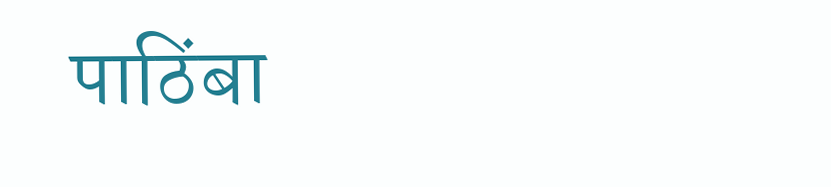पाठिंबा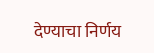देण्याचा निर्णय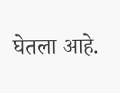घेतला आहे.